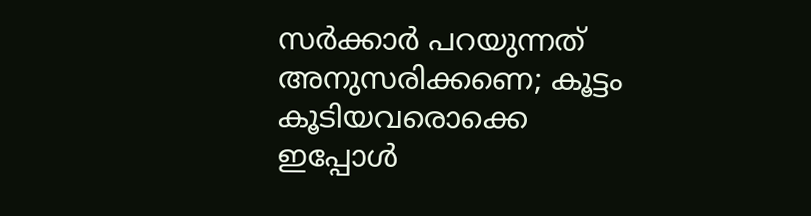സര്‍ക്കാര്‍ പറയുന്നത് അനുസരിക്കണെ; കൂട്ടം കൂടിയവരൊക്കെ ഇപ്പോള്‍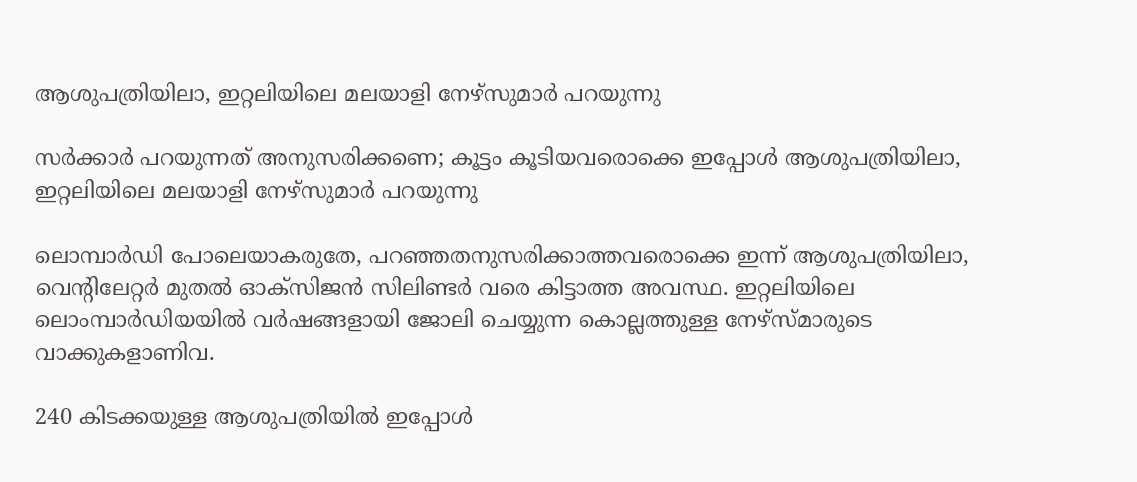ആശുപത്രിയിലാ, ഇറ്റലിയിലെ മലയാളി നേഴ്സുമാര്‍ പറയുന്നു

സര്‍ക്കാര്‍ പറയുന്നത് അനുസരിക്കണെ; കൂട്ടം കൂടിയവരൊക്കെ ഇപ്പോള്‍ ആശുപത്രിയിലാ,  ഇറ്റലിയിലെ മലയാളി നേഴ്സുമാര്‍ പറയുന്നു

ലൊമ്പാര്‍ഡി പോലെയാകരുതേ, പറഞ്ഞതനുസരിക്കാത്തവരൊക്കെ ഇന്ന് ആശുപത്രിയിലാ, വെന്റിലേറ്റര്‍ മുതല്‍ ഓക്‌സിജന്‍ സിലിണ്ടര്‍ വരെ കിട്ടാത്ത അവസ്ഥ. ഇറ്റലിയിലെ ലൊംമ്പാര്‍ഡിയയില്‍ വര്‍ഷങ്ങളായി ജോലി ചെയ്യുന്ന കൊല്ലത്തുള്ള നേഴ്‌സ്മാരുടെ വാക്കുകളാണിവ.

240 കിടക്കയുള്ള ആശുപത്രിയില്‍ ഇപ്പോള്‍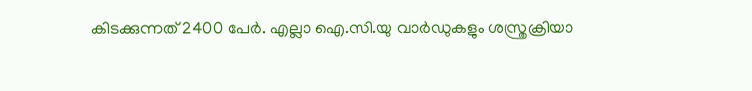കിടക്കുന്നത് 2400 പേര്‍. എല്ലാ ഐ.സി.യു വാര്‍ഡുകളും ശസ്ത്രക്രിയാ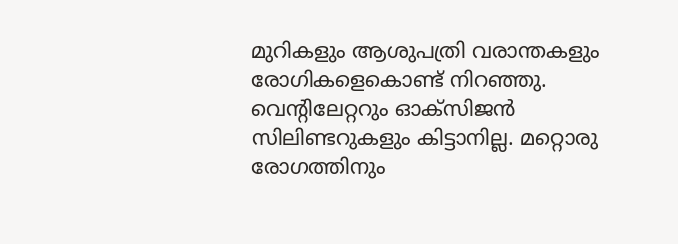മുറികളും ആശുപത്രി വരാന്തകളും രോഗികളെകൊണ്ട് നിറഞ്ഞു. വെന്റിലേറ്ററും ഓക്സിജന്‍ സിലിണ്ടറുകളും കിട്ടാനില്ല. മറ്റൊരു രോഗത്തിനും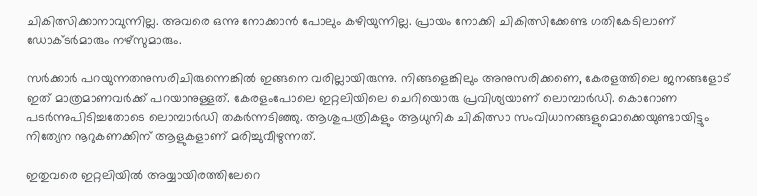ചികിത്സിക്കാനാവുന്നില്ല. അവരെ ഒന്നു നോക്കാന്‍ പോലും കഴിയുന്നില്ല. പ്രായം നോക്കി ചികിത്സിക്കേണ്ട ഗതികേടിലാണ് ഡോക്ടര്‍മാരും നഴ്സുമാരും.

സര്‍ക്കാര്‍ പറയുന്നതനുസരിചിരുന്നെങ്കില്‍ ഇങ്ങനെ വരില്ലായിരുന്നു. നിങ്ങളെങ്കിലും അനുസരിക്കണെ, കേരളത്തിലെ ജനങ്ങളോട് ഇത് മാത്രമാണവര്‍ക്ക് പറയാനുള്ളത്. കേരളംപോലെ ഇറ്റലിയിലെ ചെറിയൊരു പ്രവിശ്യയാണ് ലൊമ്പാര്‍ഡി. കൊറോണ പടര്‍ന്നുപിടിച്ചതോടെ ലൊമ്പാര്‍ഡി തകര്‍ന്നടിഞ്ഞു. ആശുപത്രികളും ആധുനിക ചികിത്സാ സംവിധാനങ്ങളുമൊക്കെയുണ്ടായിട്ടും നിത്യേന നൂറുകണക്കിന് ആളുകളാണ് മരിച്ചുവീഴുന്നത്.

ഇതുവരെ ഇറ്റലിയില്‍ അയ്യായിരത്തിലേറെ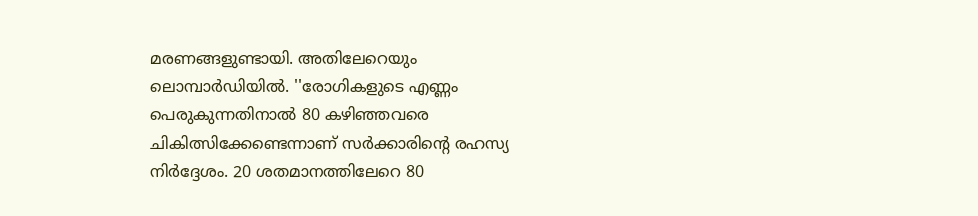മരണങ്ങളുണ്ടായി. അതിലേറെയും ലൊമ്പാര്‍ഡിയില്‍. ''രോഗികളുടെ എണ്ണം പെരുകുന്നതിനാല്‍ 80 കഴിഞ്ഞവരെ ചികിത്സിക്കേണ്ടെന്നാണ് സര്‍ക്കാരിന്റെ രഹസ്യ നിര്‍ദ്ദേശം. 20 ശതമാനത്തിലേറെ 80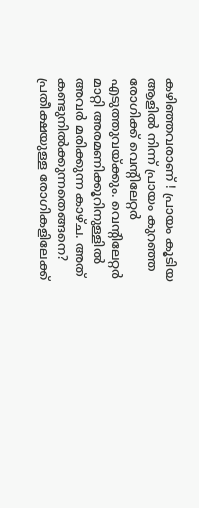കഴിഞ്ഞവരാണ് ! പ്രായം കൂടിയ ആളില്‍ നിന്ന് പ്രായം കുറഞ്ഞ രോഗിക്ക് വെന്റിലേറ്റര്‍ എടുത്തുവയ്ക്കും. വെന്റിലേറ്റര്‍ മാറ്റി അരമണിക്കൂറിനുള്ളില്‍ അവര്‍ മരിക്കുന്ന കാഴ്ച. അത് കണ്ടുനില്‍ക്കുന്നതെങ്ങനെ? പ്രതീക്ഷയുള്ള രോഗികളിലേക്ക്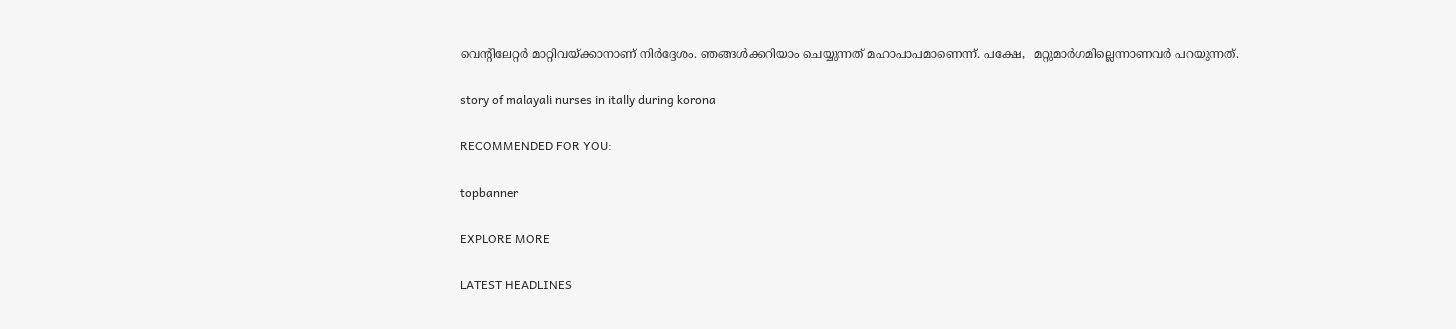വെന്റിലേറ്റര്‍ മാറ്റിവയ്ക്കാനാണ് നിര്‍ദ്ദേശം. ഞങ്ങള്‍ക്കറിയാം ചെയ്യുന്നത് മഹാപാപമാണെന്ന്. പക്ഷേ,  മറ്റുമാര്‍ഗമില്ലെന്നാണവര്‍ പറയുന്നത്.

story of malayali nurses in itally during korona

RECOMMENDED FOR YOU:

topbanner

EXPLORE MORE

LATEST HEADLINES